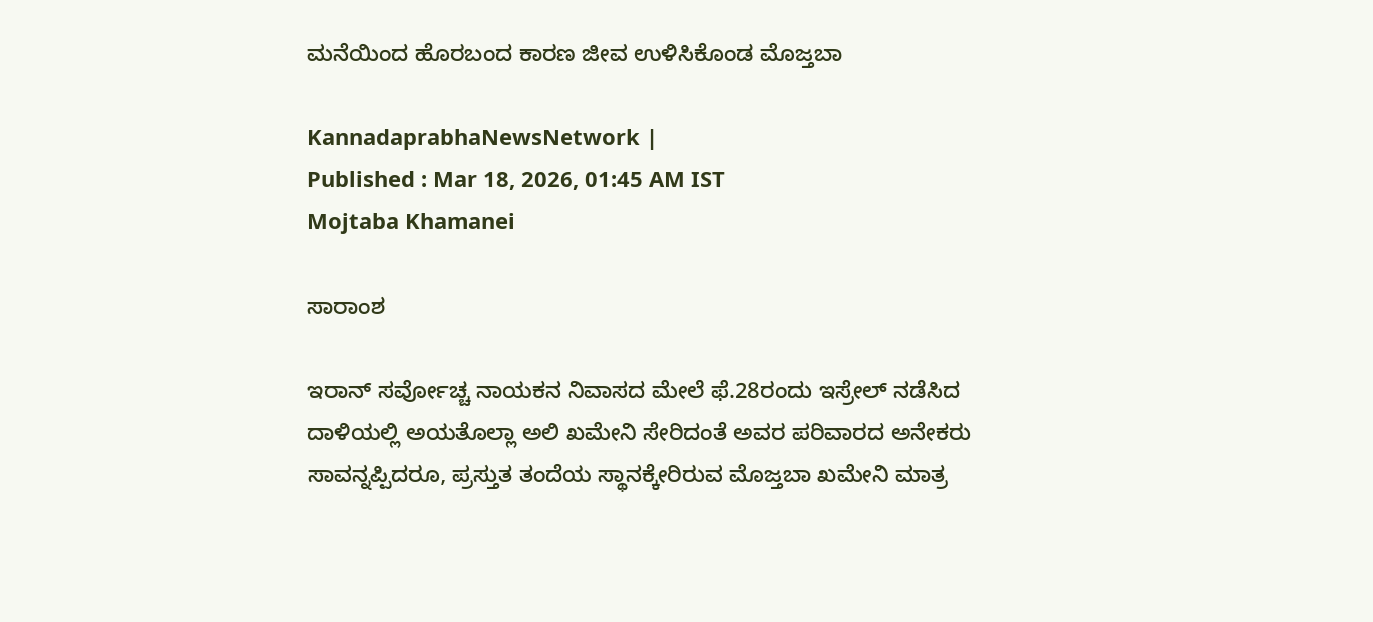ಮನೆಯಿಂದ ಹೊರಬಂದ ಕಾರಣ ಜೀವ ಉಳಿಸಿಕೊಂಡ ಮೊಜ್ತಬಾ

KannadaprabhaNewsNetwork |
Published : Mar 18, 2026, 01:45 AM IST
Mojtaba Khamanei

ಸಾರಾಂಶ

ಇರಾನ್‌ ಸರ್ವೋಚ್ಚ ನಾಯಕನ ನಿವಾಸದ ಮೇಲೆ ಫೆ.28ರಂದು ಇಸ್ರೇಲ್‌ ನಡೆಸಿದ ದಾಳಿಯಲ್ಲಿ ಅಯತೊಲ್ಲಾ ಅಲಿ ಖಮೇನಿ ಸೇರಿದಂತೆ ಅವರ ಪರಿವಾರದ ಅನೇಕರು ಸಾವನ್ನಪ್ಪಿದರೂ, ಪ್ರಸ್ತುತ ತಂದೆಯ ಸ್ಥಾನಕ್ಕೇರಿರುವ ಮೊಜ್ತಬಾ ಖಮೇನಿ ಮಾತ್ರ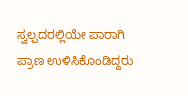ಸ್ವಲ್ಪದರಲ್ಲಿಯೇ ಪಾರಾಗಿ ಪ್ರಾಣ ಉಳಿಸಿಕೊಂಡಿದ್ದರು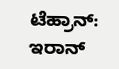ಟೆಹ್ರಾನ್‌: ಇರಾನ್‌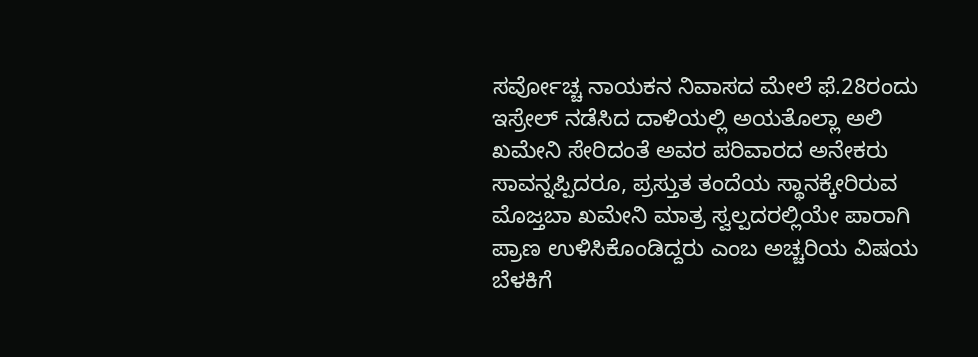ಸರ್ವೋಚ್ಚ ನಾಯಕನ ನಿವಾಸದ ಮೇಲೆ ಫೆ.28ರಂದು ಇಸ್ರೇಲ್‌ ನಡೆಸಿದ ದಾಳಿಯಲ್ಲಿ ಅಯತೊಲ್ಲಾ ಅಲಿ ಖಮೇನಿ ಸೇರಿದಂತೆ ಅವರ ಪರಿವಾರದ ಅನೇಕರು ಸಾವನ್ನಪ್ಪಿದರೂ, ಪ್ರಸ್ತುತ ತಂದೆಯ ಸ್ಥಾನಕ್ಕೇರಿರುವ ಮೊಜ್ತಬಾ ಖಮೇನಿ ಮಾತ್ರ ಸ್ವಲ್ಪದರಲ್ಲಿಯೇ ಪಾರಾಗಿ ಪ್ರಾಣ ಉಳಿಸಿಕೊಂಡಿದ್ದರು ಎಂಬ ಅಚ್ಚರಿಯ ವಿಷಯ ಬೆಳಕಿಗೆ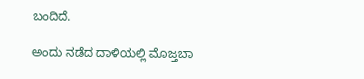ಬಂದಿದೆ.

ಅಂದು ನಡೆದ ದಾಳಿಯಲ್ಲಿ ಮೊಜ್ತಬಾ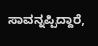ಸಾವನ್ನಪ್ಪಿದ್ದಾರೆ,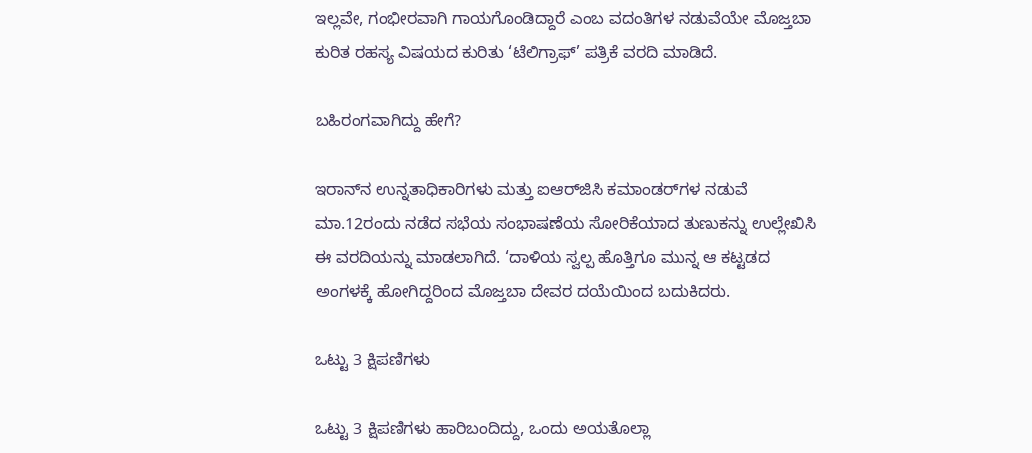ಇಲ್ಲವೇ, ಗಂಭೀರವಾಗಿ ಗಾಯಗೊಂಡಿದ್ದಾರೆ ಎಂಬ ವದಂತಿಗಳ ನಡುವೆಯೇ ಮೊಜ್ತಬಾ ಕುರಿತ ರಹಸ್ಯ ವಿಷಯದ ಕುರಿತು ‘ಟೆಲಿಗ್ರಾಫ್‌’ ಪತ್ರಿಕೆ ವರದಿ ಮಾಡಿದೆ.

ಬಹಿರಂಗವಾಗಿದ್ದು ಹೇಗೆ?

ಇರಾನ್‌ನ ಉನ್ನತಾಧಿಕಾರಿಗಳು ಮತ್ತು ಐಆರ್‌ಜಿಸಿ ಕಮಾಂಡರ್‌ಗಳ ನಡುವೆ ಮಾ.12ರಂದು ನಡೆದ ಸಭೆಯ ಸಂಭಾಷಣೆಯ ಸೋರಿಕೆಯಾದ ತುಣುಕನ್ನು ಉಲ್ಲೇಖಿಸಿ ಈ ವರದಿಯನ್ನು ಮಾಡಲಾಗಿದೆ. ‘ದಾಳಿಯ ಸ್ವಲ್ಪ ಹೊತ್ತಿಗೂ ಮುನ್ನ ಆ ಕಟ್ಟಡದ ಅಂಗಳಕ್ಕೆ ಹೋಗಿದ್ದರಿಂದ ಮೊಜ್ತಬಾ ದೇವರ ದಯೆಯಿಂದ ಬದುಕಿದರು.

ಒಟ್ಟು 3 ಕ್ಷಿಪಣಿಗಳು

ಒಟ್ಟು 3 ಕ್ಷಿಪಣಿಗಳು ಹಾರಿಬಂದಿದ್ದು, ಒಂದು ಅಯತೊಲ್ಲಾ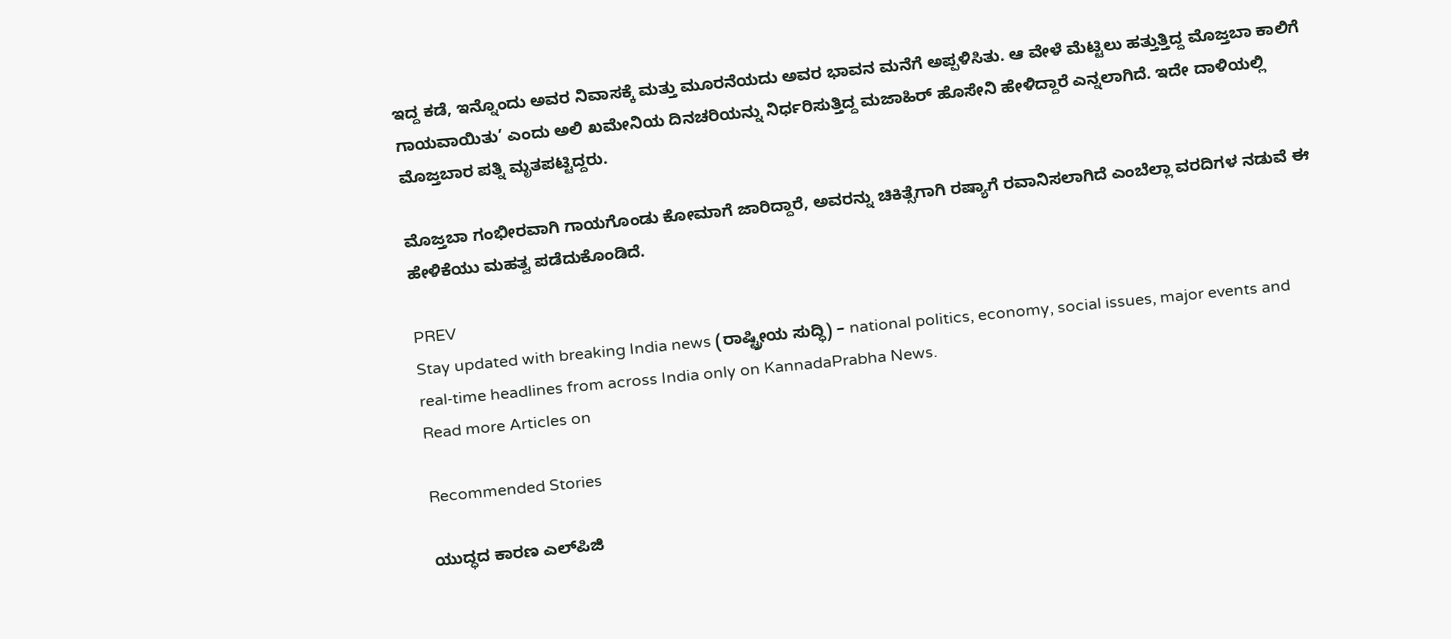ಇದ್ದ ಕಡೆ, ಇನ್ನೊಂದು ಅವರ ನಿವಾಸಕ್ಕೆ ಮತ್ತು ಮೂರನೆಯದು ಅವರ ಭಾವನ ಮನೆಗೆ ಅಪ್ಪಳಿಸಿತು. ಆ ವೇಳೆ ಮೆಟ್ಟಿಲು ಹತ್ತುತ್ತಿದ್ದ ಮೊಜ್ತಬಾ ಕಾಲಿಗೆ ಗಾಯವಾಯಿತು’ ಎಂದು ಅಲಿ ಖಮೇನಿಯ ದಿನಚರಿಯನ್ನು ನಿರ್ಧರಿಸುತ್ತಿದ್ದ ಮಜಾಹಿರ್ ಹೊಸೇನಿ ಹೇಳಿದ್ದಾರೆ ಎನ್ನಲಾಗಿದೆ. ಇದೇ ದಾಳಿಯಲ್ಲಿ ಮೊಜ್ತಬಾರ ಪತ್ನಿ ಮೃತಪಟ್ಟಿದ್ದರು.

ಮೊಜ್ತಬಾ ಗಂಭೀರವಾಗಿ ಗಾಯಗೊಂಡು ಕೋಮಾಗೆ ಜಾರಿದ್ದಾರೆ, ಅವರನ್ನು ಚಿಕಿತ್ಸೆಗಾಗಿ ರಷ್ಯಾಗೆ ರವಾನಿಸಲಾಗಿದೆ ಎಂಬೆಲ್ಲಾ ವರದಿಗಳ ನಡುವೆ ಈ ಹೇಳಿಕೆಯು ಮಹತ್ವ ಪಡೆದುಕೊಂಡಿದೆ.

PREV
Stay updated with breaking India news (ರಾಷ್ಟ್ರೀಯ ಸುದ್ಧಿ) – national politics, economy, social issues, major events and real‑time headlines from across India only on KannadaPrabha News.
Read more Articles on

Recommended Stories

ಯುದ್ಧದ ಕಾರಣ ಎಲ್‌ಪಿಜಿ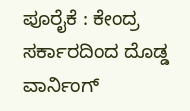ಪೂರೈಕೆ : ಕೇಂದ್ರ ಸರ್ಕಾರದಿಂದ ದೊಡ್ಡ ವಾರ್ನಿಂಗ್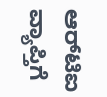ಆರ್‌ಟಿಐ ವ್ಯಾಪ್ತಿಗೆ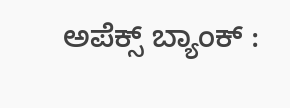ಅಪೆಕ್ಸ್‌ ಬ್ಯಾಂಕ್‌ :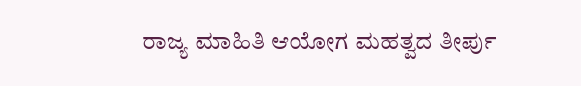ರಾಜ್ಯ ಮಾಹಿತಿ ಆಯೋಗ ಮಹತ್ವದ ತೀರ್ಪು